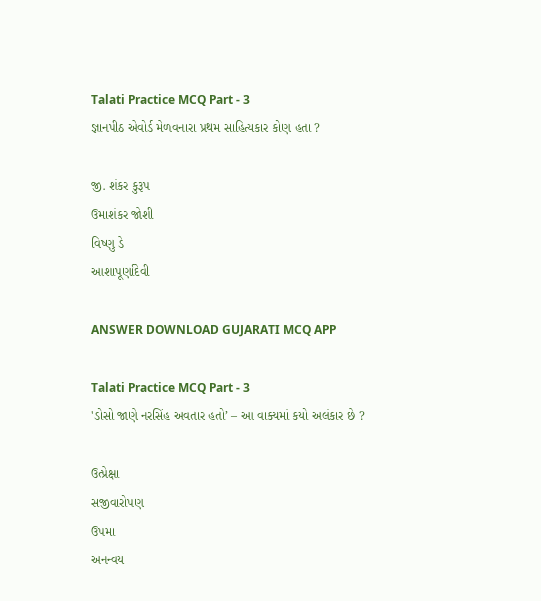Talati Practice MCQ Part - 3
જ્ઞાનપીઠ એવોર્ડ મેળવનારા પ્રથમ સાહિત્યકાર કોણ હતા ?

જી. શંકર કુરૂપ
ઉમાશંકર જોશી
વિષ્ણુ ડે
આશાપૂર્ણાદેવી

ANSWER DOWNLOAD GUJARATI MCQ APP

Talati Practice MCQ Part - 3
'ડોસો જાણે નરસિંહ અવતાર હતો’ – આ વાક્યમાં કયો અલંકાર છે ?

ઉત્પ્રેક્ષા
સજીવારોપણ
ઉપમા
અનન્વય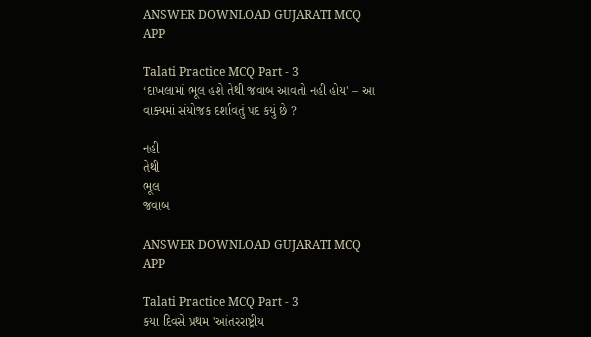ANSWER DOWNLOAD GUJARATI MCQ APP

Talati Practice MCQ Part - 3
‘દાખલામાં ભૂલ હશે તેથી જવાબ આવતો નહી હોય' – આ વાક્યમાં સંયોજક દર્શાવતું પદ કયું છે ?

નહી
તેથી
ભૂલ
જવાબ

ANSWER DOWNLOAD GUJARATI MCQ APP

Talati Practice MCQ Part - 3
કયા દિવસે પ્રથમ 'આંતરરાષ્ટ્રીય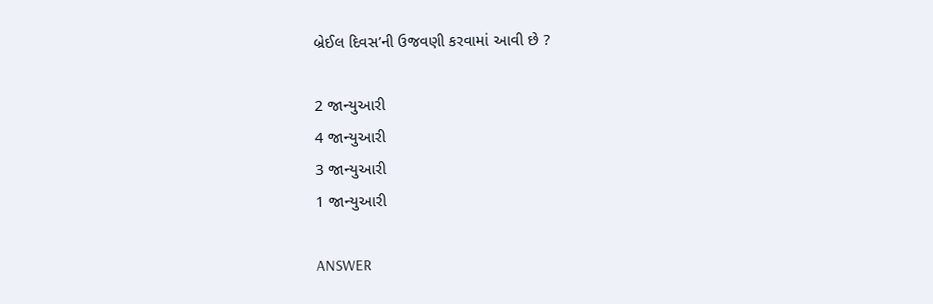બ્રેઈલ દિવસ’ની ઉજવણી કરવામાં આવી છે ?

2 જાન્યુઆરી
4 જાન્યુઆરી
3 જાન્યુઆરી
1 જાન્યુઆરી

ANSWER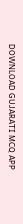DOWNLOAD GUJARATI MCQ APP